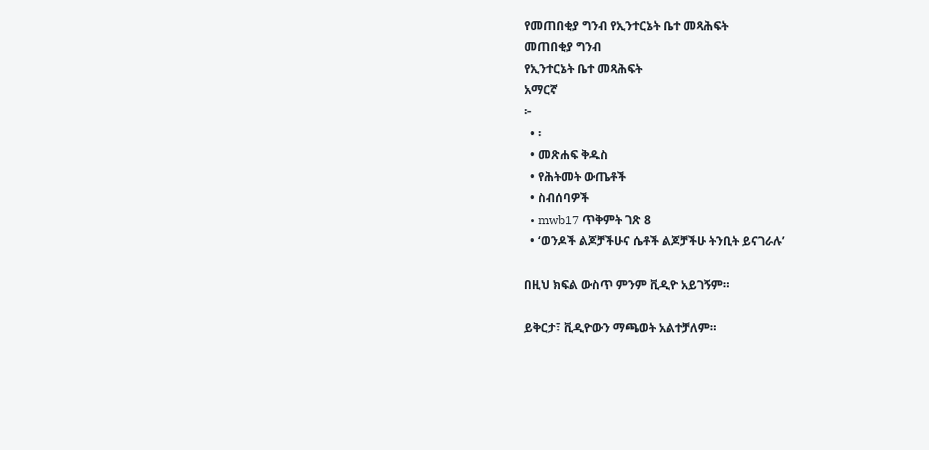የመጠበቂያ ግንብ የኢንተርኔት ቤተ መጻሕፍት
መጠበቂያ ግንብ
የኢንተርኔት ቤተ መጻሕፍት
አማርኛ
፦
  • ፡
  • መጽሐፍ ቅዱስ
  • የሕትመት ውጤቶች
  • ስብሰባዎች
  • mwb17 ጥቅምት ገጽ 8
  • ‘ወንዶች ልጆቻችሁና ሴቶች ልጆቻችሁ ትንቢት ይናገራሉ’

በዚህ ክፍል ውስጥ ምንም ቪዲዮ አይገኝም።

ይቅርታ፣ ቪዲዮውን ማጫወት አልተቻለም።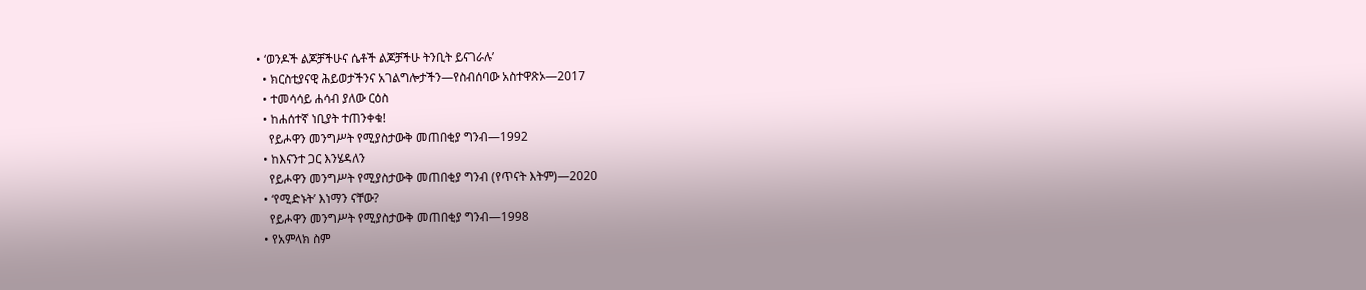• ‘ወንዶች ልጆቻችሁና ሴቶች ልጆቻችሁ ትንቢት ይናገራሉ’
  • ክርስቲያናዊ ሕይወታችንና አገልግሎታችን—የስብሰባው አስተዋጽኦ—2017
  • ተመሳሳይ ሐሳብ ያለው ርዕስ
  • ከሐሰተኛ ነቢያት ተጠንቀቁ!
    የይሖዋን መንግሥት የሚያስታውቅ መጠበቂያ ግንብ—1992
  • ከእናንተ ጋር እንሄዳለን
    የይሖዋን መንግሥት የሚያስታውቅ መጠበቂያ ግንብ (የጥናት እትም)—2020
  • ‘የሚድኑት’ እነማን ናቸው?
    የይሖዋን መንግሥት የሚያስታውቅ መጠበቂያ ግንብ—1998
  • የአምላክ ስም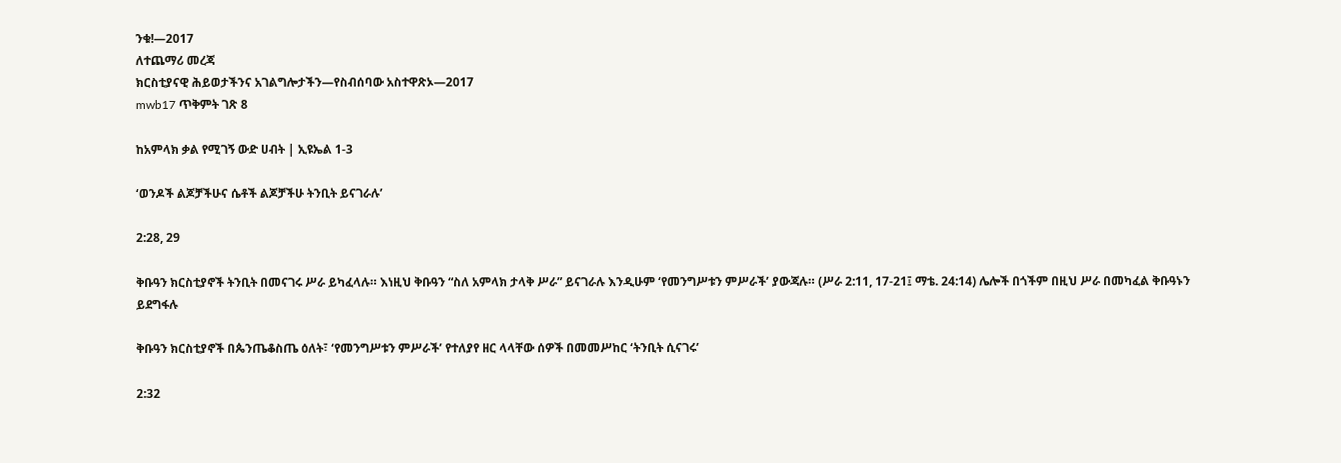ንቁ!—2017
ለተጨማሪ መረጃ
ክርስቲያናዊ ሕይወታችንና አገልግሎታችን—የስብሰባው አስተዋጽኦ—2017
mwb17 ጥቅምት ገጽ 8

ከአምላክ ቃል የሚገኝ ውድ ሀብት | ኢዩኤል 1-3

‘ወንዶች ልጆቻችሁና ሴቶች ልጆቻችሁ ትንቢት ይናገራሉ’

2:28, 29

ቅቡዓን ክርስቲያኖች ትንቢት በመናገሩ ሥራ ይካፈላሉ። እነዚህ ቅቡዓን “ስለ አምላክ ታላቅ ሥራ” ይናገራሉ እንዲሁም ‘የመንግሥቱን ምሥራች’ ያውጃሉ። (ሥራ 2:11, 17-21፤ ማቴ. 24:14) ሌሎች በጎችም በዚህ ሥራ በመካፈል ቅቡዓኑን ይደግፋሉ

ቅቡዓን ክርስቲያኖች በጴንጤቆስጤ ዕለት፣ ‘የመንግሥቱን ምሥራች’ የተለያየ ዘር ላላቸው ሰዎች በመመሥከር ‘ትንቢት ሲናገሩ’

2:32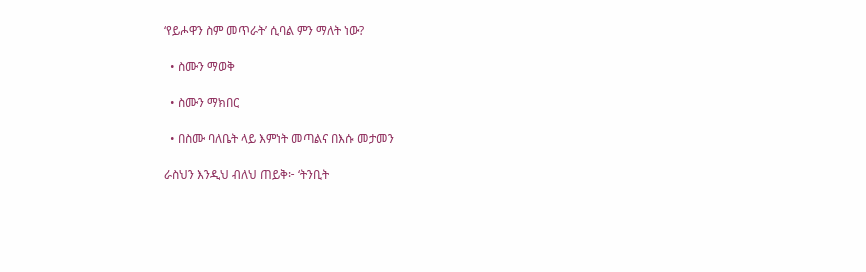‘የይሖዋን ስም መጥራት’ ሲባል ምን ማለት ነው?

  • ስሙን ማወቅ

  • ስሙን ማክበር

  • በስሙ ባለቤት ላይ እምነት መጣልና በእሱ መታመን

ራስህን እንዲህ ብለህ ጠይቅ፦ ‘ትንቢት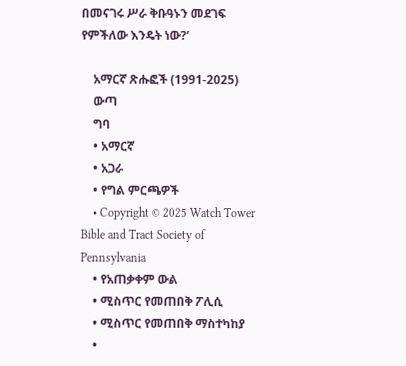በመናገሩ ሥራ ቅቡዓኑን መደገፍ የምችለው እንዴት ነው?’

    አማርኛ ጽሑፎች (1991-2025)
    ውጣ
    ግባ
    • አማርኛ
    • አጋራ
    • የግል ምርጫዎች
    • Copyright © 2025 Watch Tower Bible and Tract Society of Pennsylvania
    • የአጠቃቀም ውል
    • ሚስጥር የመጠበቅ ፖሊሲ
    • ሚስጥር የመጠበቅ ማስተካከያ
    •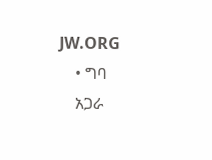JW.ORG
    • ግባ
    አጋራ